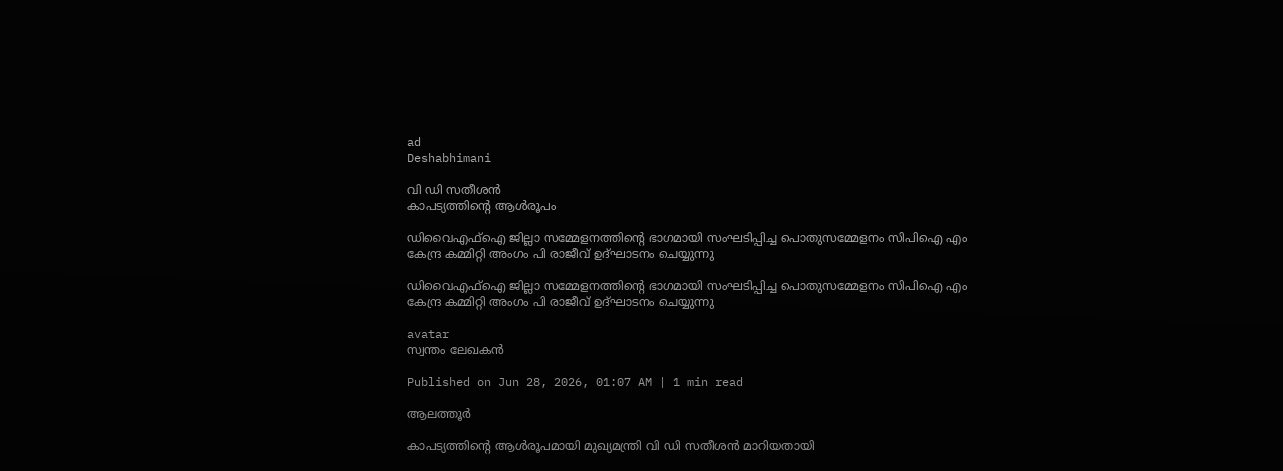ad
Deshabhimani

വി ഡി സതീശൻ
കാപട്യത്തിന്റെ ആൾരൂപം

ഡിവൈഎഫ്ഐ ജില്ലാ സമ്മേളനത്തിന്റെ ഭാഗമായി സംഘടിപ്പിച്ച പൊതുസമ്മേളനം സിപിഐ എം കേന്ദ്ര കമ്മിറ്റി അംഗം പി രാജീവ്‌ ഉദ്ഘാടനം ചെയ്യുന്നു

ഡിവൈഎഫ്ഐ ജില്ലാ സമ്മേളനത്തിന്റെ ഭാഗമായി സംഘടിപ്പിച്ച പൊതുസമ്മേളനം സിപിഐ എം കേന്ദ്ര കമ്മിറ്റി അംഗം പി രാജീവ്‌ ഉദ്ഘാടനം ചെയ്യുന്നു

avatar
സ്വന്തം ലേഖകൻ

Published on Jun 28, 2026, 01:07 AM | 1 min read

ആലത്തൂർ

കാപട്യത്തിന്റെ ആൾരൂപമായി മുഖ്യമന്ത്രി വി ഡി സതീശൻ മാറിയതായി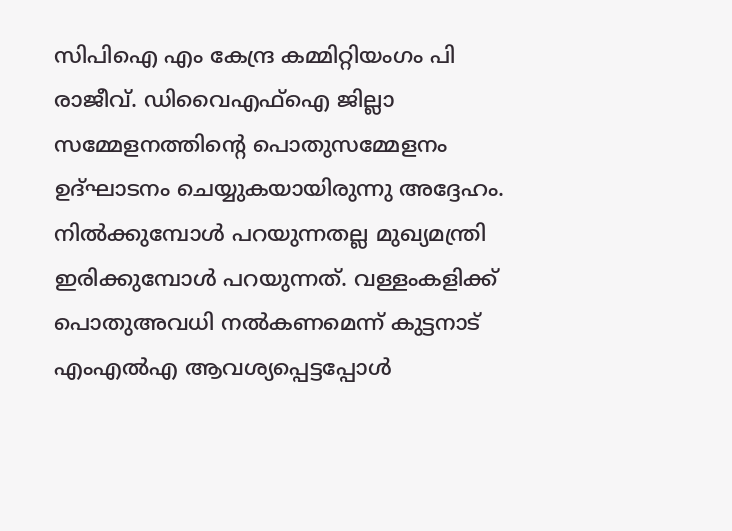സിപിഐ എം കേന്ദ്ര കമ്മിറ്റിയംഗം പി രാജീവ്. ഡിവൈഎഫ്‌ഐ ജില്ലാ സമ്മേളനത്തിന്റെ പൊതുസമ്മേളനം ഉദ്‌ഘാടനം ചെയ്യുകയായിരുന്നു അദ്ദേഹം. നിൽക്കുമ്പോൾ പറയുന്നതല്ല മുഖ്യമന്ത്രി ഇരിക്കുമ്പോൾ പറയുന്നത്. വള്ളംകളിക്ക് പൊതുഅവധി നൽകണമെന്ന് കുട്ടനാട്‌ എംഎൽഎ ആവശ്യപ്പെട്ടപ്പോൾ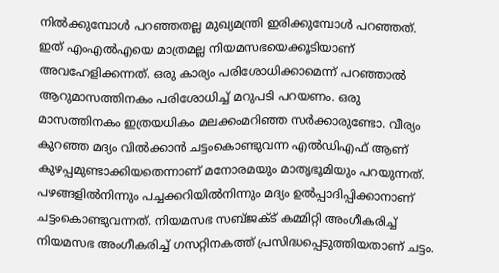നിൽക്കുമ്പോൾ പറഞ്ഞതല്ല മുഖ്യമന്ത്രി ഇരിക്കുമ്പോൾ പറഞ്ഞത്. ഇത് എംഎൽഎയെ മാത്രമല്ല നിയമസഭയെക്കൂടിയാണ് അവഹേളിക്കന്നത്‌. ഒരു കാര്യം പരിശോധിക്കാമെന്ന്‌ പറഞ്ഞാൽ ആറുമാസത്തിനകം പരിശോധിച്ച്‌ മറുപടി പറയണം. ഒരു മാസത്തിനകം ഇത്രയധികം മലക്കംമറിഞ്ഞ സർക്കാരുണ്ടോ. വീര്യം കുറഞ്ഞ മദ്യം വിൽക്കാൻ ചട്ടംകൊണ്ടുവന്ന എൽഡിഎഫ്‌ ആണ്‌ കുഴപ്പമുണ്ടാക്കിയതെന്നാണ്‌ മനോരമയും മാതൃഭൂമിയും പറയുന്നത്‌. പഴങ്ങളിൽനിന്നും പച്ചക്കറിയിൽനിന്നും മദ്യം ഉൽപ്പാദിപ്പിക്കാനാണ്‌ ചട്ടംകൊണ്ടുവന്നത്‌. നിയമസഭ സബ്ജക്ട് കമ്മിറ്റി അംഗീകരിച്ച് നിയമസഭ അംഗീകരിച്ച് ഗസറ്റിനകത്ത് പ്രസിദ്ധപ്പെടുത്തിയതാണ് ചട്ടം.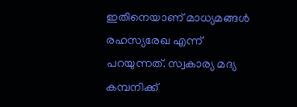ഇതിനെയാണ്‌ മാധ്യമങ്ങൾ രഹസ്യരേഖ എന്ന്‌ പറയുന്നത്‌. സ്വകാര്യ മദ്യ കമ്പനിക്ക്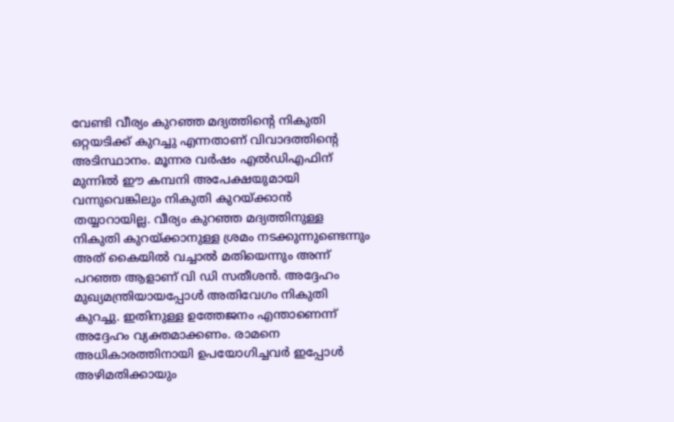വേണ്ടി വീര്യം കുറഞ്ഞ മദ്യത്തിന്റെ നികുതി ഒറ്റയടിക്ക്‌ കുറച്ചു എന്നതാണ്‌ വിവാദത്തിന്റെ അടിസ്ഥാനം. മൂന്നര വർഷം എൽഡിഎഫിന്‌ മുന്നിൽ ഇ‍ൗ കമ്പനി അപേക്ഷയുമായി വന്നുവെങ്കിലും നികുതി കുറയ്‌ക്കാൻ തയ്യാറായില്ല. വീര്യം കുറഞ്ഞ മദ്യത്തിനുള്ള നികുതി കുറയ്‌ക്കാനുള്ള ശ്രമം നടക്കുന്നുണ്ടെന്നും അത് കൈയിൽ വച്ചാൽ മതിയെന്നും അന്ന്‌ പറഞ്ഞ ആളാണ്‌ വി ഡി സതീശൻ. അദ്ദേഹം മുഖ്യമന്ത്രിയായപ്പോൾ അതിവേഗം നികുതി കുറച്ചു. ഇതിനുള്ള ഉത്തേജനം എന്താണെന്ന്‌ അദ്ദേഹം വ്യക്തമാക്കണം. രാമനെ അധികാരത്തിനായി ഉപയോഗിച്ചവർ ഇപ്പോൾ അഴിമതിക്കായും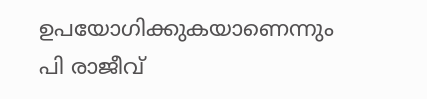ഉപയോഗിക്കുകയാണെന്നും പി രാജീവ്‌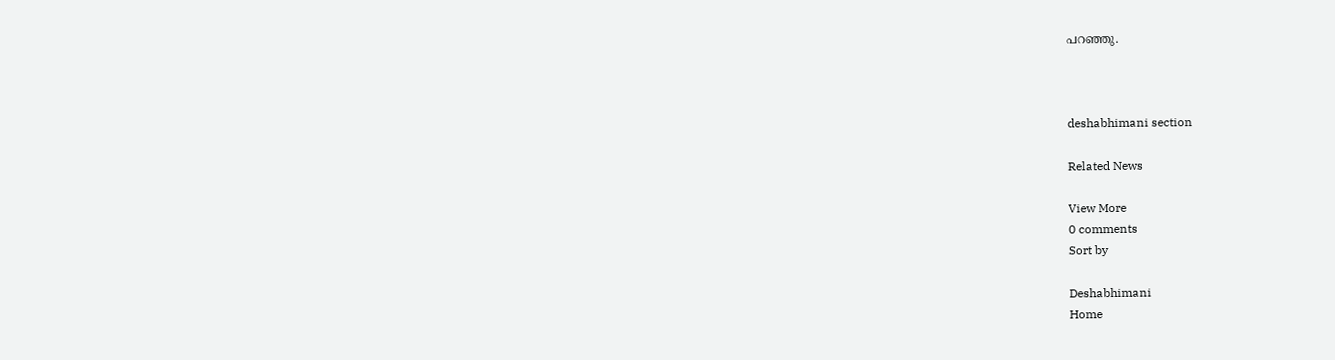പറഞ്ഞു.



deshabhimani section

Related News

View More
0 comments
Sort by

Deshabhimani
Home